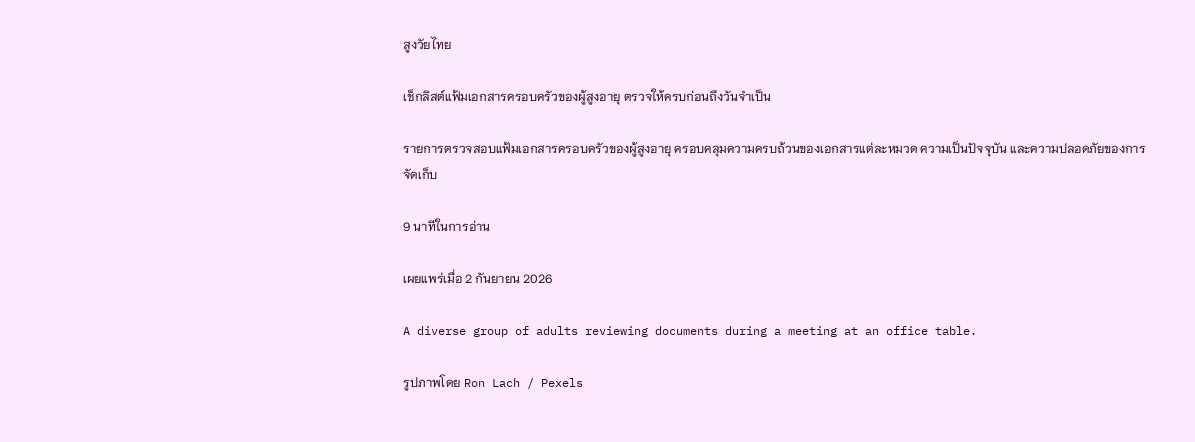สูงวัยไทย

เช็กลิสต์แฟ้มเอกสารครอบครัวของผู้สูงอายุ ตรวจให้ครบก่อนถึงวันจำเป็น

รายการตรวจสอบแฟ้มเอกสารครอบครัวของผู้สูงอายุ ครอบคลุมความครบถ้วนของเอกสารแต่ละหมวด ความเป็นปัจจุบัน และความปลอดภัยของการจัดเก็บ

9 นาทีในการอ่าน

เผยแพร่เมื่อ 2 กันยายน 2026

A diverse group of adults reviewing documents during a meeting at an office table.

รูปภาพโดย Ron Lach / Pexels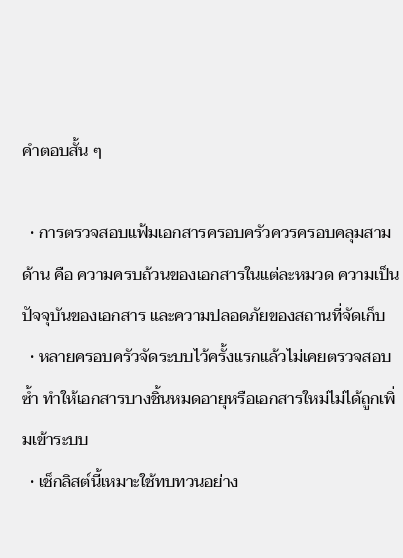คำตอบสั้น ๆ

  • การตรวจสอบแฟ้มเอกสารครอบครัวควรครอบคลุมสามด้าน คือ ความครบถ้วนของเอกสารในแต่ละหมวด ความเป็นปัจจุบันของเอกสาร และความปลอดภัยของสถานที่จัดเก็บ
  • หลายครอบครัวจัดระบบไว้ครั้งแรกแล้วไม่เคยตรวจสอบซ้ำ ทำให้เอกสารบางชิ้นหมดอายุหรือเอกสารใหม่ไม่ได้ถูกเพิ่มเข้าระบบ
  • เช็กลิสต์นี้เหมาะใช้ทบทวนอย่าง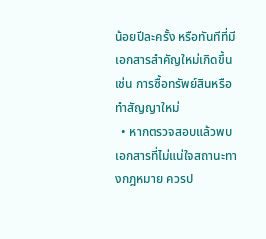น้อยปีละครั้ง หรือทันทีที่มีเอกสารสำคัญใหม่เกิดขึ้น เช่น การซื้อทรัพย์สินหรือทำสัญญาใหม่
  • หากตรวจสอบแล้วพบเอกสารที่ไม่แน่ใจสถานะทางกฎหมาย ควรป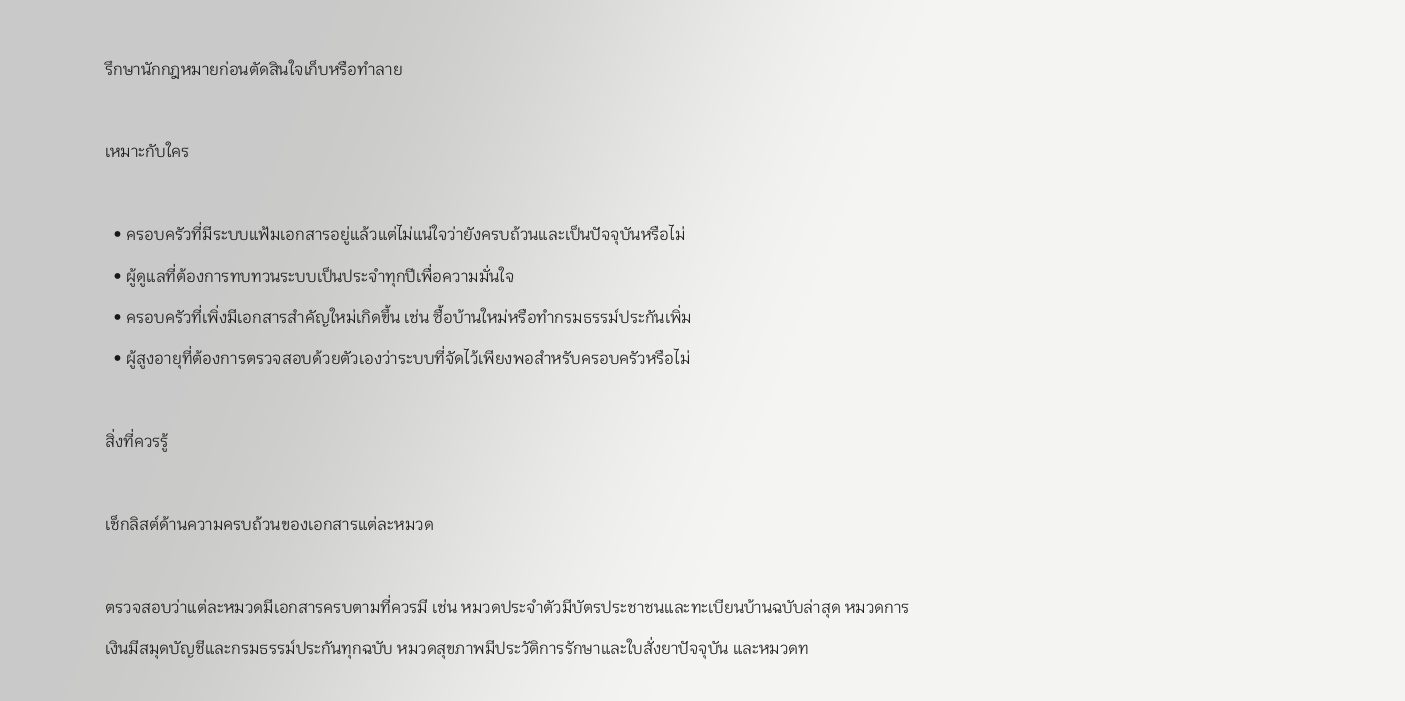รึกษานักกฎหมายก่อนตัดสินใจเก็บหรือทำลาย

เหมาะกับใคร

  • ครอบครัวที่มีระบบแฟ้มเอกสารอยู่แล้วแต่ไม่แน่ใจว่ายังครบถ้วนและเป็นปัจจุบันหรือไม่
  • ผู้ดูแลที่ต้องการทบทวนระบบเป็นประจำทุกปีเพื่อความมั่นใจ
  • ครอบครัวที่เพิ่งมีเอกสารสำคัญใหม่เกิดขึ้น เช่น ซื้อบ้านใหม่หรือทำกรมธรรม์ประกันเพิ่ม
  • ผู้สูงอายุที่ต้องการตรวจสอบด้วยตัวเองว่าระบบที่จัดไว้เพียงพอสำหรับครอบครัวหรือไม่

สิ่งที่ควรรู้

เช็กลิสต์ด้านความครบถ้วนของเอกสารแต่ละหมวด

ตรวจสอบว่าแต่ละหมวดมีเอกสารครบตามที่ควรมี เช่น หมวดประจำตัวมีบัตรประชาชนและทะเบียนบ้านฉบับล่าสุด หมวดการเงินมีสมุดบัญชีและกรมธรรม์ประกันทุกฉบับ หมวดสุขภาพมีประวัติการรักษาและใบสั่งยาปัจจุบัน และหมวดท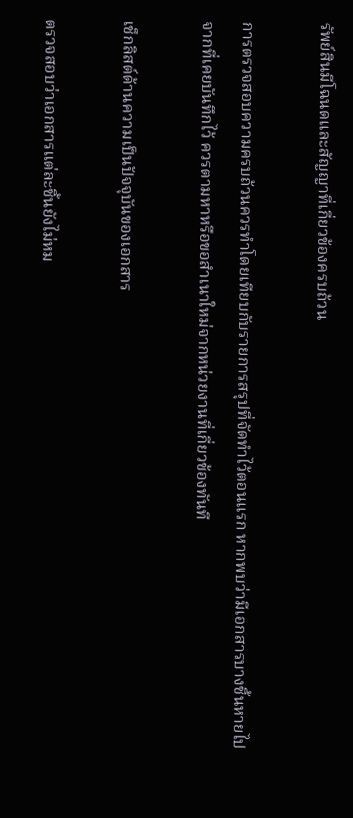รัพย์สินมีโฉนดและสัญญาที่เกี่ยวข้องครบถ้วน

การตรวจสอบความครบถ้วนควรทำโดยเทียบกับรายการสรุปที่จัดทำไว้ตอนแรก หากพบว่ามีเอกสารบางชิ้นหายไปจากที่เคยบันทึกไว้ ควรตามหาหรือขอสำเนาใหม่จากหน่วยงานที่เกี่ยวข้องทันที

เช็กลิสต์ด้านความเป็นปัจจุบันของเอกสาร

ตรวจสอบว่าเอกสารแต่ละชิ้นยังไม่หม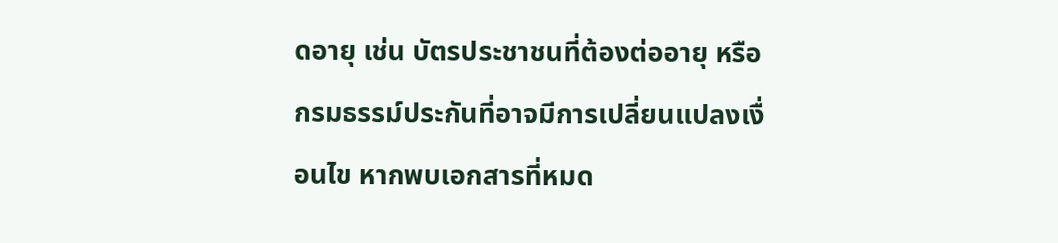ดอายุ เช่น บัตรประชาชนที่ต้องต่ออายุ หรือกรมธรรม์ประกันที่อาจมีการเปลี่ยนแปลงเงื่อนไข หากพบเอกสารที่หมด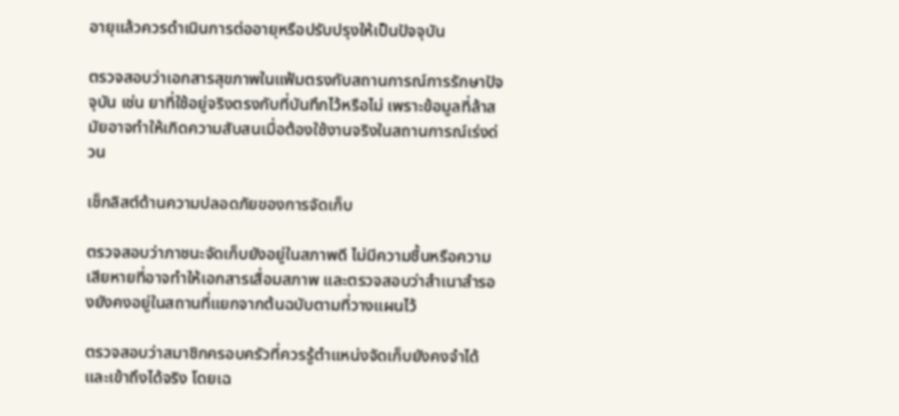อายุแล้วควรดำเนินการต่ออายุหรือปรับปรุงให้เป็นปัจจุบัน

ตรวจสอบว่าเอกสารสุขภาพในแฟ้มตรงกับสถานการณ์การรักษาปัจจุบัน เช่น ยาที่ใช้อยู่จริงตรงกับที่บันทึกไว้หรือไม่ เพราะข้อมูลที่ล้าสมัยอาจทำให้เกิดความสับสนเมื่อต้องใช้งานจริงในสถานการณ์เร่งด่วน

เช็กลิสต์ด้านความปลอดภัยของการจัดเก็บ

ตรวจสอบว่าภาชนะจัดเก็บยังอยู่ในสภาพดี ไม่มีความชื้นหรือความเสียหายที่อาจทำให้เอกสารเสื่อมสภาพ และตรวจสอบว่าสำเนาสำรองยังคงอยู่ในสถานที่แยกจากต้นฉบับตามที่วางแผนไว้

ตรวจสอบว่าสมาชิกครอบครัวที่ควรรู้ตำแหน่งจัดเก็บยังคงจำได้และเข้าถึงได้จริง โดยเฉ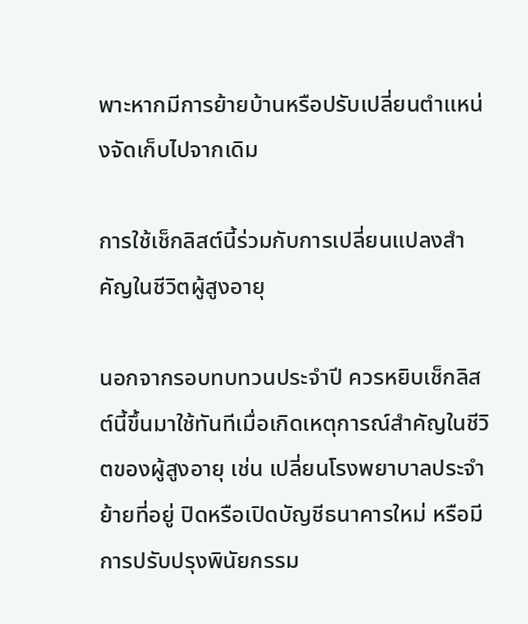พาะหากมีการย้ายบ้านหรือปรับเปลี่ยนตำแหน่งจัดเก็บไปจากเดิม

การใช้เช็กลิสต์นี้ร่วมกับการเปลี่ยนแปลงสำคัญในชีวิตผู้สูงอายุ

นอกจากรอบทบทวนประจำปี ควรหยิบเช็กลิสต์นี้ขึ้นมาใช้ทันทีเมื่อเกิดเหตุการณ์สำคัญในชีวิตของผู้สูงอายุ เช่น เปลี่ยนโรงพยาบาลประจำ ย้ายที่อยู่ ปิดหรือเปิดบัญชีธนาคารใหม่ หรือมีการปรับปรุงพินัยกรรม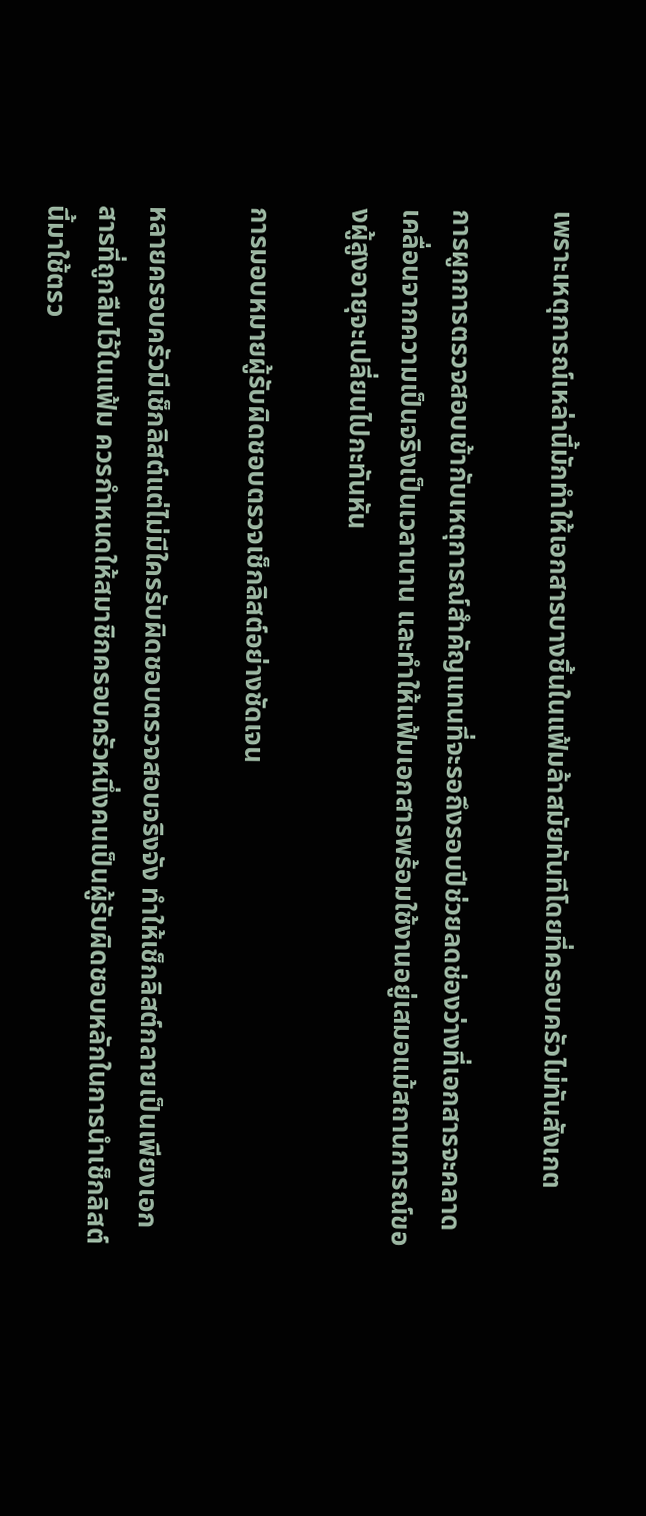เพราะเหตุการณ์เหล่านี้มักทำให้เอกสารบางชิ้นในแฟ้มล้าสมัยทันทีโดยที่ครอบครัวไม่ทันสังเกต

การผูกการตรวจสอบเข้ากับเหตุการณ์สำคัญแทนที่จะรอถึงรอบปีช่วยลดช่องว่างที่เอกสารจะคลาดเคลื่อนจากความเป็นจริงเป็นเวลานาน และทำให้แฟ้มเอกสารพร้อมใช้งานอยู่เสมอแม้สถานการณ์ของผู้สูงอายุจะเปลี่ยนไปกะทันหัน

การมอบหมายผู้รับผิดชอบตรวจเช็กลิสต์อย่างชัดเจน

หลายครอบครัวมีเช็กลิสต์แต่ไม่มีใครรับผิดชอบตรวจสอบจริงจัง ทำให้เช็กลิสต์กลายเป็นเพียงเอกสารที่ถูกลืมไว้ในแฟ้ม ควรกำหนดให้สมาชิกครอบครัวหนึ่งคนเป็นผู้รับผิดชอบหลักในการนำเช็กลิสต์นี้มาใช้ตรว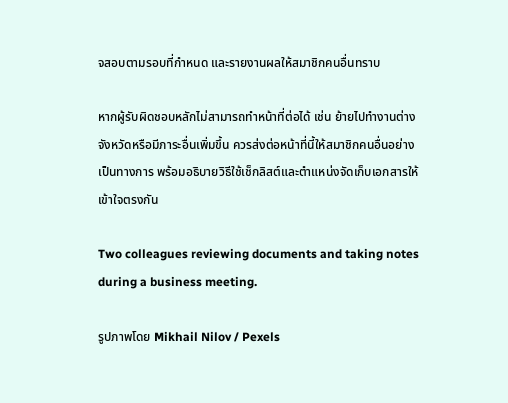จสอบตามรอบที่กำหนด และรายงานผลให้สมาชิกคนอื่นทราบ

หากผู้รับผิดชอบหลักไม่สามารถทำหน้าที่ต่อได้ เช่น ย้ายไปทำงานต่างจังหวัดหรือมีภาระอื่นเพิ่มขึ้น ควรส่งต่อหน้าที่นี้ให้สมาชิกคนอื่นอย่างเป็นทางการ พร้อมอธิบายวิธีใช้เช็กลิสต์และตำแหน่งจัดเก็บเอกสารให้เข้าใจตรงกัน

Two colleagues reviewing documents and taking notes during a business meeting.

รูปภาพโดย Mikhail Nilov / Pexels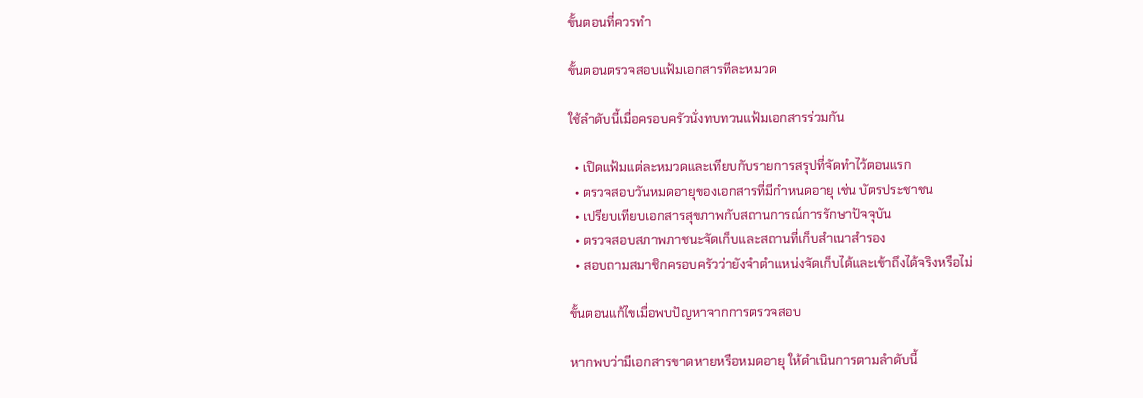ขั้นตอนที่ควรทำ

ขั้นตอนตรวจสอบแฟ้มเอกสารทีละหมวด

ใช้ลำดับนี้เมื่อครอบครัวนั่งทบทวนแฟ้มเอกสารร่วมกัน

  • เปิดแฟ้มแต่ละหมวดและเทียบกับรายการสรุปที่จัดทำไว้ตอนแรก
  • ตรวจสอบวันหมดอายุของเอกสารที่มีกำหนดอายุ เช่น บัตรประชาชน
  • เปรียบเทียบเอกสารสุขภาพกับสถานการณ์การรักษาปัจจุบัน
  • ตรวจสอบสภาพภาชนะจัดเก็บและสถานที่เก็บสำเนาสำรอง
  • สอบถามสมาชิกครอบครัวว่ายังจำตำแหน่งจัดเก็บได้และเข้าถึงได้จริงหรือไม่

ขั้นตอนแก้ไขเมื่อพบปัญหาจากการตรวจสอบ

หากพบว่ามีเอกสารขาดหายหรือหมดอายุ ให้ดำเนินการตามลำดับนี้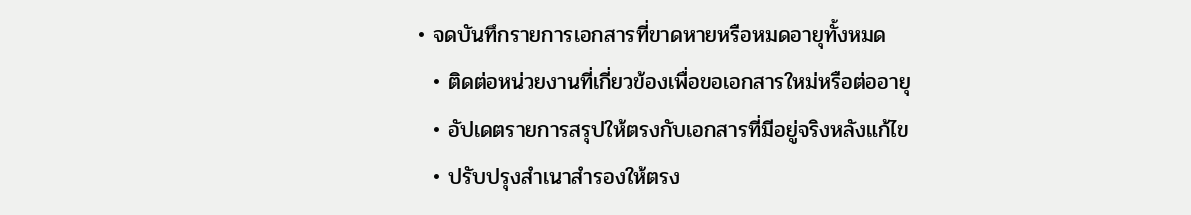• จดบันทึกรายการเอกสารที่ขาดหายหรือหมดอายุทั้งหมด
  • ติดต่อหน่วยงานที่เกี่ยวข้องเพื่อขอเอกสารใหม่หรือต่ออายุ
  • อัปเดตรายการสรุปให้ตรงกับเอกสารที่มีอยู่จริงหลังแก้ไข
  • ปรับปรุงสำเนาสำรองให้ตรง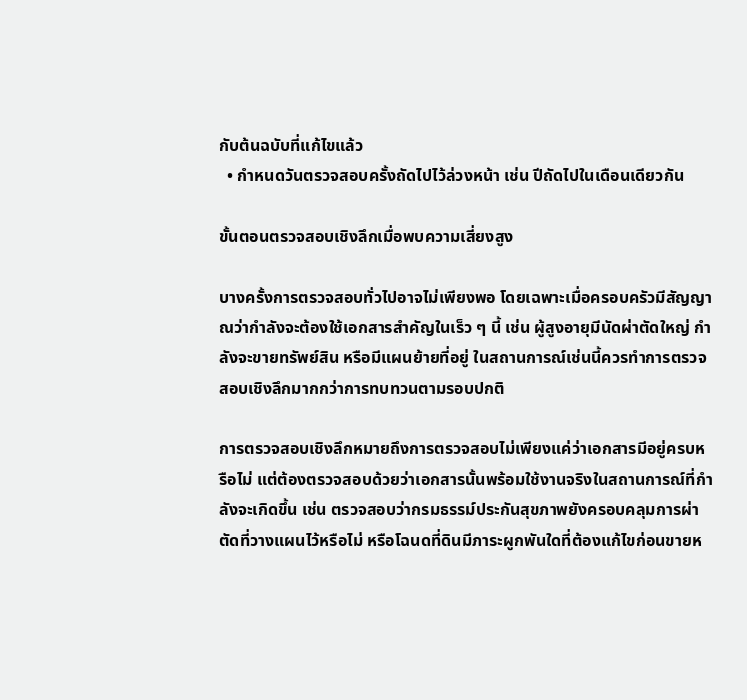กับต้นฉบับที่แก้ไขแล้ว
  • กำหนดวันตรวจสอบครั้งถัดไปไว้ล่วงหน้า เช่น ปีถัดไปในเดือนเดียวกัน

ขั้นตอนตรวจสอบเชิงลึกเมื่อพบความเสี่ยงสูง

บางครั้งการตรวจสอบทั่วไปอาจไม่เพียงพอ โดยเฉพาะเมื่อครอบครัวมีสัญญาณว่ากำลังจะต้องใช้เอกสารสำคัญในเร็ว ๆ นี้ เช่น ผู้สูงอายุมีนัดผ่าตัดใหญ่ กำลังจะขายทรัพย์สิน หรือมีแผนย้ายที่อยู่ ในสถานการณ์เช่นนี้ควรทำการตรวจสอบเชิงลึกมากกว่าการทบทวนตามรอบปกติ

การตรวจสอบเชิงลึกหมายถึงการตรวจสอบไม่เพียงแค่ว่าเอกสารมีอยู่ครบหรือไม่ แต่ต้องตรวจสอบด้วยว่าเอกสารนั้นพร้อมใช้งานจริงในสถานการณ์ที่กำลังจะเกิดขึ้น เช่น ตรวจสอบว่ากรมธรรม์ประกันสุขภาพยังครอบคลุมการผ่าตัดที่วางแผนไว้หรือไม่ หรือโฉนดที่ดินมีภาระผูกพันใดที่ต้องแก้ไขก่อนขายห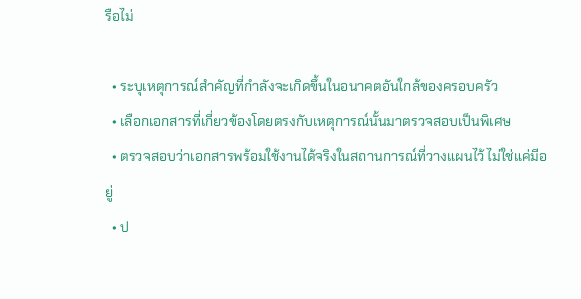รือไม่

  • ระบุเหตุการณ์สำคัญที่กำลังจะเกิดขึ้นในอนาคตอันใกล้ของครอบครัว
  • เลือกเอกสารที่เกี่ยวข้องโดยตรงกับเหตุการณ์นั้นมาตรวจสอบเป็นพิเศษ
  • ตรวจสอบว่าเอกสารพร้อมใช้งานได้จริงในสถานการณ์ที่วางแผนไว้ ไม่ใช่แค่มีอยู่
  • ป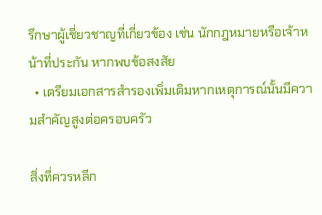รึกษาผู้เชี่ยวชาญที่เกี่ยวข้อง เช่น นักกฎหมายหรือเจ้าหน้าที่ประกัน หากพบข้อสงสัย
  • เตรียมเอกสารสำรองเพิ่มเติมหากเหตุการณ์นั้นมีความสำคัญสูงต่อครอบครัว

สิ่งที่ควรหลีก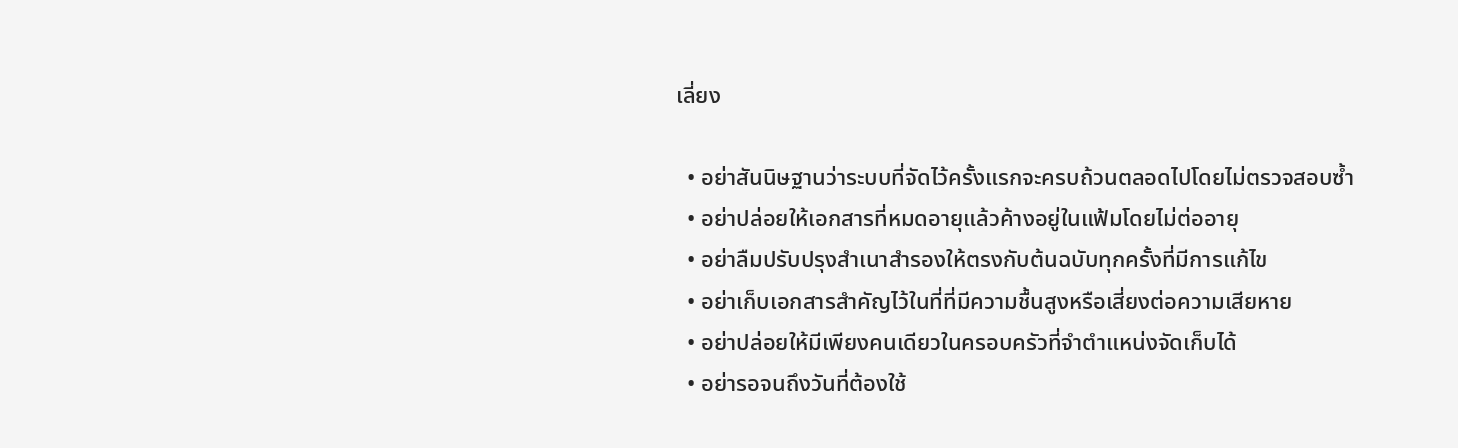เลี่ยง

  • อย่าสันนิษฐานว่าระบบที่จัดไว้ครั้งแรกจะครบถ้วนตลอดไปโดยไม่ตรวจสอบซ้ำ
  • อย่าปล่อยให้เอกสารที่หมดอายุแล้วค้างอยู่ในแฟ้มโดยไม่ต่ออายุ
  • อย่าลืมปรับปรุงสำเนาสำรองให้ตรงกับต้นฉบับทุกครั้งที่มีการแก้ไข
  • อย่าเก็บเอกสารสำคัญไว้ในที่ที่มีความชื้นสูงหรือเสี่ยงต่อความเสียหาย
  • อย่าปล่อยให้มีเพียงคนเดียวในครอบครัวที่จำตำแหน่งจัดเก็บได้
  • อย่ารอจนถึงวันที่ต้องใช้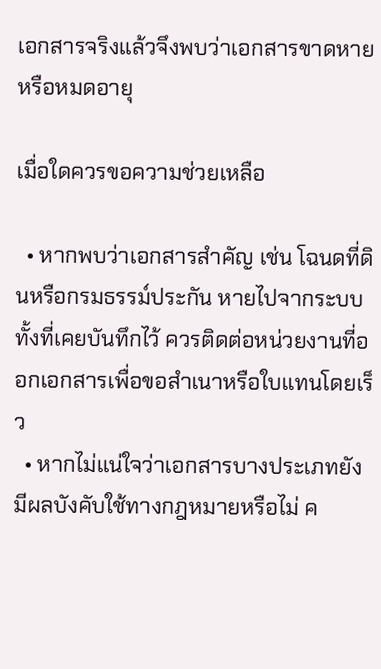เอกสารจริงแล้วจึงพบว่าเอกสารขาดหายหรือหมดอายุ

เมื่อใดควรขอความช่วยเหลือ

  • หากพบว่าเอกสารสำคัญ เช่น โฉนดที่ดินหรือกรมธรรม์ประกัน หายไปจากระบบทั้งที่เคยบันทึกไว้ ควรติดต่อหน่วยงานที่ออกเอกสารเพื่อขอสำเนาหรือใบแทนโดยเร็ว
  • หากไม่แน่ใจว่าเอกสารบางประเภทยังมีผลบังคับใช้ทางกฎหมายหรือไม่ ค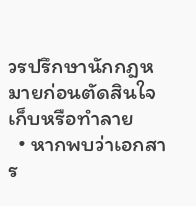วรปรึกษานักกฎหมายก่อนตัดสินใจเก็บหรือทำลาย
  • หากพบว่าเอกสาร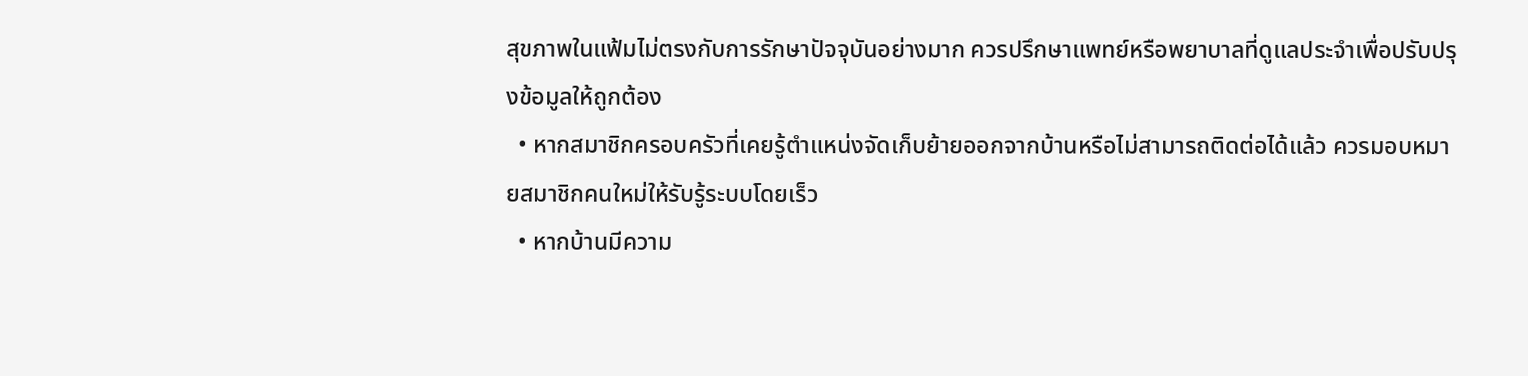สุขภาพในแฟ้มไม่ตรงกับการรักษาปัจจุบันอย่างมาก ควรปรึกษาแพทย์หรือพยาบาลที่ดูแลประจำเพื่อปรับปรุงข้อมูลให้ถูกต้อง
  • หากสมาชิกครอบครัวที่เคยรู้ตำแหน่งจัดเก็บย้ายออกจากบ้านหรือไม่สามารถติดต่อได้แล้ว ควรมอบหมายสมาชิกคนใหม่ให้รับรู้ระบบโดยเร็ว
  • หากบ้านมีความ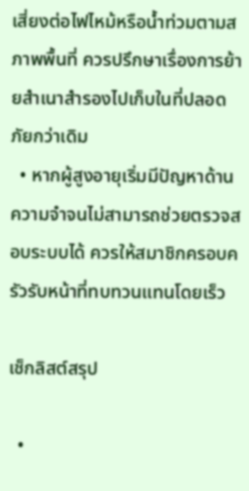เสี่ยงต่อไฟไหม้หรือน้ำท่วมตามสภาพพื้นที่ ควรปรึกษาเรื่องการย้ายสำเนาสำรองไปเก็บในที่ปลอดภัยกว่าเดิม
  • หากผู้สูงอายุเริ่มมีปัญหาด้านความจำจนไม่สามารถช่วยตรวจสอบระบบได้ ควรให้สมาชิกครอบครัวรับหน้าที่ทบทวนแทนโดยเร็ว

เช็กลิสต์สรุป

  •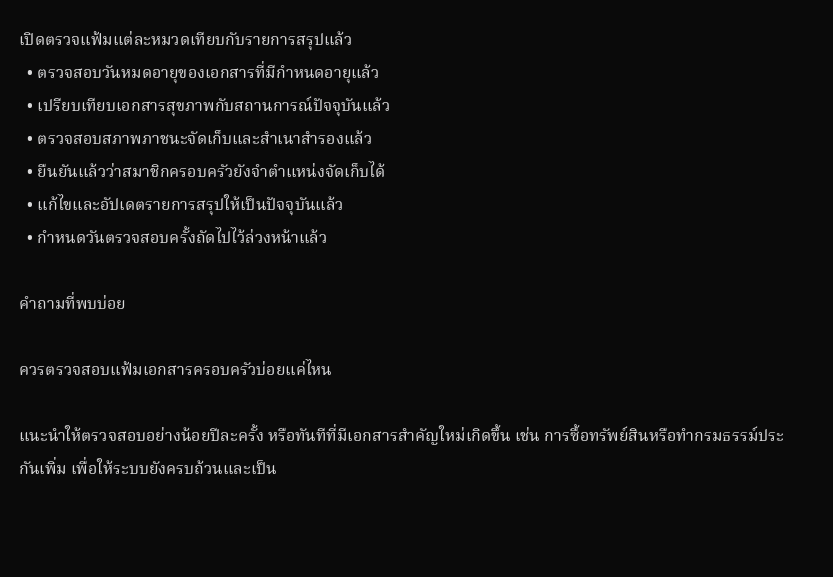เปิดตรวจแฟ้มแต่ละหมวดเทียบกับรายการสรุปแล้ว
  • ตรวจสอบวันหมดอายุของเอกสารที่มีกำหนดอายุแล้ว
  • เปรียบเทียบเอกสารสุขภาพกับสถานการณ์ปัจจุบันแล้ว
  • ตรวจสอบสภาพภาชนะจัดเก็บและสำเนาสำรองแล้ว
  • ยืนยันแล้วว่าสมาชิกครอบครัวยังจำตำแหน่งจัดเก็บได้
  • แก้ไขและอัปเดตรายการสรุปให้เป็นปัจจุบันแล้ว
  • กำหนดวันตรวจสอบครั้งถัดไปไว้ล่วงหน้าแล้ว

คำถามที่พบบ่อย

ควรตรวจสอบแฟ้มเอกสารครอบครัวบ่อยแค่ไหน

แนะนำให้ตรวจสอบอย่างน้อยปีละครั้ง หรือทันทีที่มีเอกสารสำคัญใหม่เกิดขึ้น เช่น การซื้อทรัพย์สินหรือทำกรมธรรม์ประกันเพิ่ม เพื่อให้ระบบยังครบถ้วนและเป็น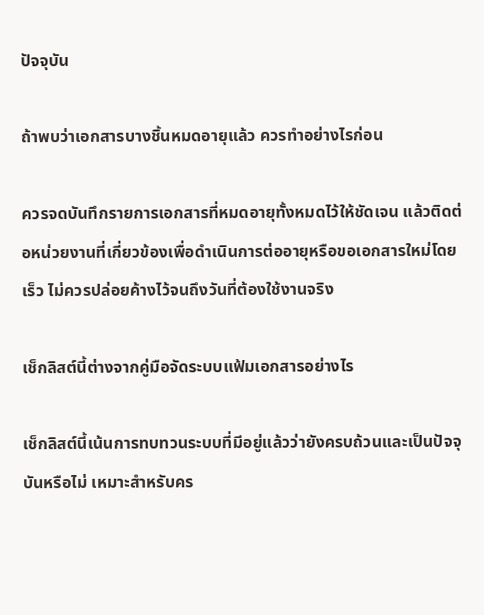ปัจจุบัน

ถ้าพบว่าเอกสารบางชิ้นหมดอายุแล้ว ควรทำอย่างไรก่อน

ควรจดบันทึกรายการเอกสารที่หมดอายุทั้งหมดไว้ให้ชัดเจน แล้วติดต่อหน่วยงานที่เกี่ยวข้องเพื่อดำเนินการต่ออายุหรือขอเอกสารใหม่โดยเร็ว ไม่ควรปล่อยค้างไว้จนถึงวันที่ต้องใช้งานจริง

เช็กลิสต์นี้ต่างจากคู่มือจัดระบบแฟ้มเอกสารอย่างไร

เช็กลิสต์นี้เน้นการทบทวนระบบที่มีอยู่แล้วว่ายังครบถ้วนและเป็นปัจจุบันหรือไม่ เหมาะสำหรับคร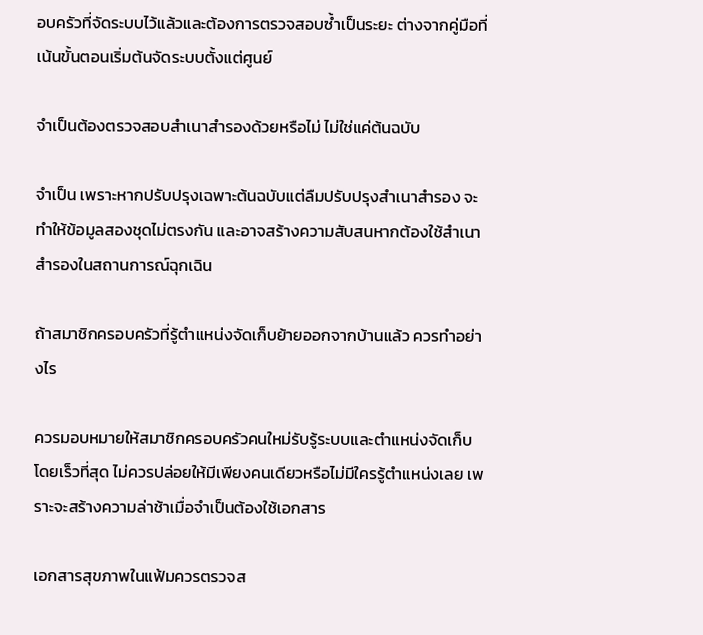อบครัวที่จัดระบบไว้แล้วและต้องการตรวจสอบซ้ำเป็นระยะ ต่างจากคู่มือที่เน้นขั้นตอนเริ่มต้นจัดระบบตั้งแต่ศูนย์

จำเป็นต้องตรวจสอบสำเนาสำรองด้วยหรือไม่ ไม่ใช่แค่ต้นฉบับ

จำเป็น เพราะหากปรับปรุงเฉพาะต้นฉบับแต่ลืมปรับปรุงสำเนาสำรอง จะทำให้ข้อมูลสองชุดไม่ตรงกัน และอาจสร้างความสับสนหากต้องใช้สำเนาสำรองในสถานการณ์ฉุกเฉิน

ถ้าสมาชิกครอบครัวที่รู้ตำแหน่งจัดเก็บย้ายออกจากบ้านแล้ว ควรทำอย่างไร

ควรมอบหมายให้สมาชิกครอบครัวคนใหม่รับรู้ระบบและตำแหน่งจัดเก็บโดยเร็วที่สุด ไม่ควรปล่อยให้มีเพียงคนเดียวหรือไม่มีใครรู้ตำแหน่งเลย เพราะจะสร้างความล่าช้าเมื่อจำเป็นต้องใช้เอกสาร

เอกสารสุขภาพในแฟ้มควรตรวจส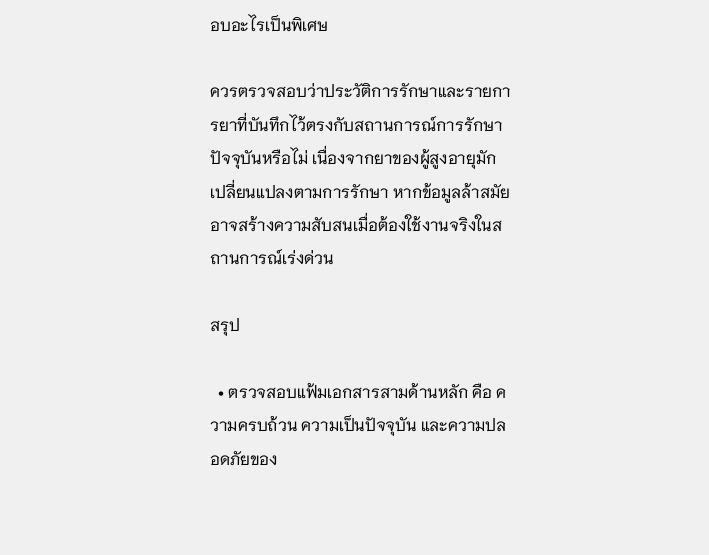อบอะไรเป็นพิเศษ

ควรตรวจสอบว่าประวัติการรักษาและรายการยาที่บันทึกไว้ตรงกับสถานการณ์การรักษาปัจจุบันหรือไม่ เนื่องจากยาของผู้สูงอายุมักเปลี่ยนแปลงตามการรักษา หากข้อมูลล้าสมัยอาจสร้างความสับสนเมื่อต้องใช้งานจริงในสถานการณ์เร่งด่วน

สรุป

  • ตรวจสอบแฟ้มเอกสารสามด้านหลัก คือ ความครบถ้วน ความเป็นปัจจุบัน และความปลอดภัยของ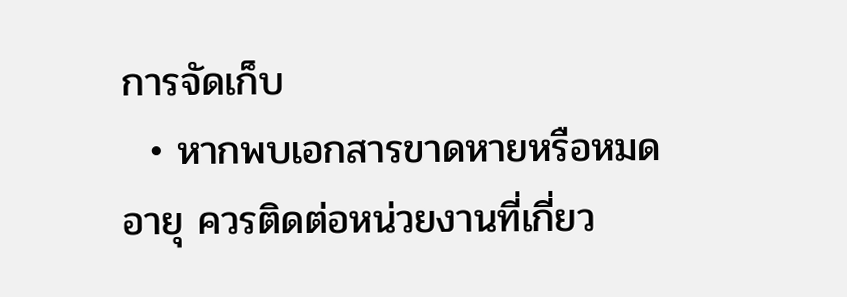การจัดเก็บ
  • หากพบเอกสารขาดหายหรือหมดอายุ ควรติดต่อหน่วยงานที่เกี่ยว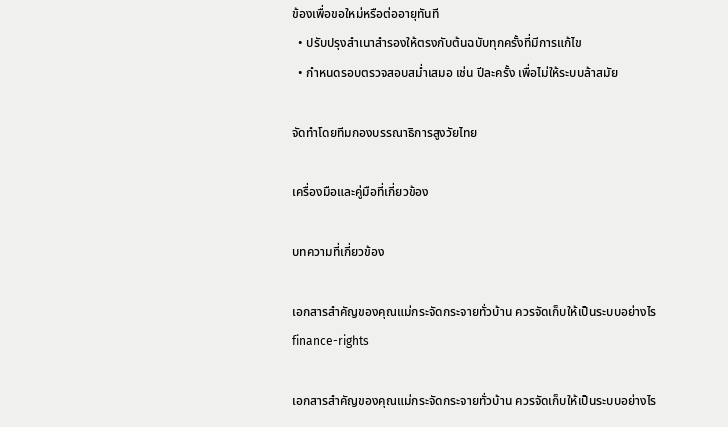ข้องเพื่อขอใหม่หรือต่ออายุทันที
  • ปรับปรุงสำเนาสำรองให้ตรงกับต้นฉบับทุกครั้งที่มีการแก้ไข
  • กำหนดรอบตรวจสอบสม่ำเสมอ เช่น ปีละครั้ง เพื่อไม่ให้ระบบล้าสมัย

จัดทำโดยทีมกองบรรณาธิการสูงวัยไทย

เครื่องมือและคู่มือที่เกี่ยวข้อง

บทความที่เกี่ยวข้อง

เอกสารสำคัญของคุณแม่กระจัดกระจายทั่วบ้าน ควรจัดเก็บให้เป็นระบบอย่างไร
finance-rights

เอกสารสำคัญของคุณแม่กระจัดกระจายทั่วบ้าน ควรจัดเก็บให้เป็นระบบอย่างไร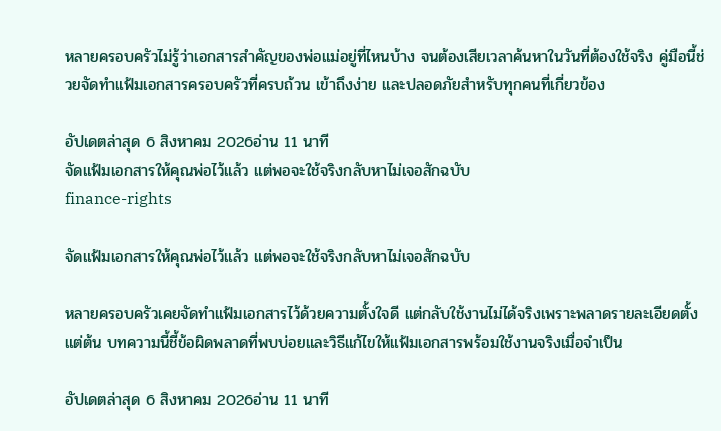หลายครอบครัวไม่รู้ว่าเอกสารสำคัญของพ่อแม่อยู่ที่ไหนบ้าง จนต้องเสียเวลาค้นหาในวันที่ต้องใช้จริง คู่มือนี้ช่วยจัดทำแฟ้มเอกสารครอบครัวที่ครบถ้วน เข้าถึงง่าย และปลอดภัยสำหรับทุกคนที่เกี่ยวข้อง

อัปเดตล่าสุด 6 สิงหาคม 2026อ่าน 11 นาที
จัดแฟ้มเอกสารให้คุณพ่อไว้แล้ว แต่พอจะใช้จริงกลับหาไม่เจอสักฉบับ
finance-rights

จัดแฟ้มเอกสารให้คุณพ่อไว้แล้ว แต่พอจะใช้จริงกลับหาไม่เจอสักฉบับ

หลายครอบครัวเคยจัดทำแฟ้มเอกสารไว้ด้วยความตั้งใจดี แต่กลับใช้งานไม่ได้จริงเพราะพลาดรายละเอียดตั้งแต่ต้น บทความนี้ชี้ข้อผิดพลาดที่พบบ่อยและวิธีแก้ไขให้แฟ้มเอกสารพร้อมใช้งานจริงเมื่อจำเป็น

อัปเดตล่าสุด 6 สิงหาคม 2026อ่าน 11 นาที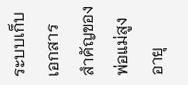ระบบเก็บเอกสารสำคัญของพ่อแม่สูงอายุ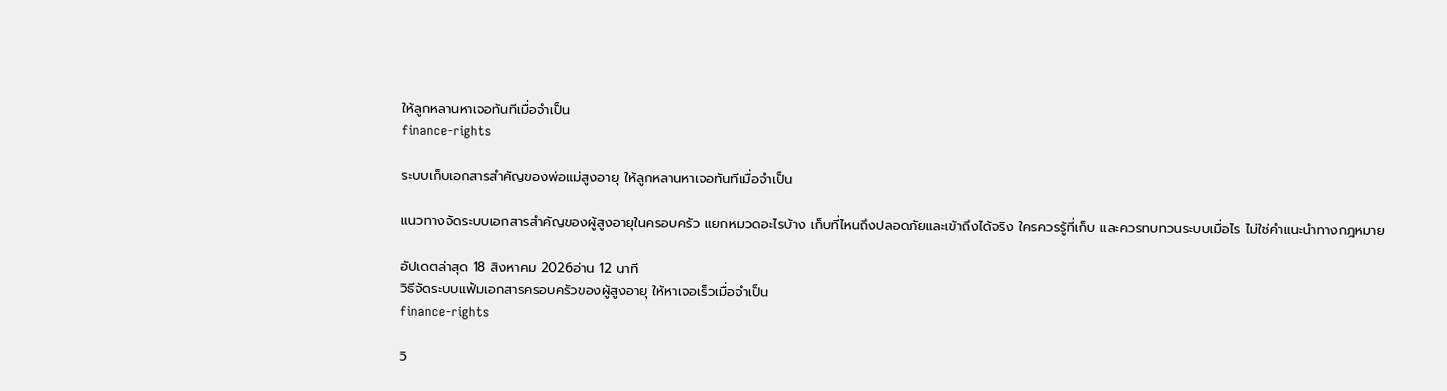ให้ลูกหลานหาเจอทันทีเมื่อจำเป็น
finance-rights

ระบบเก็บเอกสารสำคัญของพ่อแม่สูงอายุ ให้ลูกหลานหาเจอทันทีเมื่อจำเป็น

แนวทางจัดระบบเอกสารสำคัญของผู้สูงอายุในครอบครัว แยกหมวดอะไรบ้าง เก็บที่ไหนถึงปลอดภัยและเข้าถึงได้จริง ใครควรรู้ที่เก็บ และควรทบทวนระบบเมื่อไร ไม่ใช่คำแนะนำทางกฎหมาย

อัปเดตล่าสุด 18 สิงหาคม 2026อ่าน 12 นาที
วิธีจัดระบบแฟ้มเอกสารครอบครัวของผู้สูงอายุ ให้หาเจอเร็วเมื่อจำเป็น
finance-rights

วิ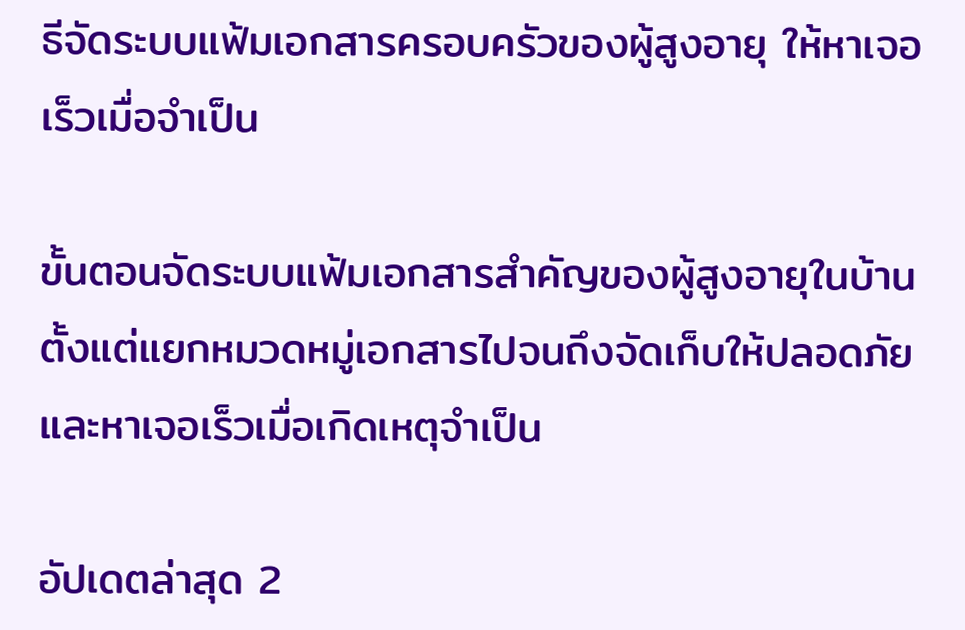ธีจัดระบบแฟ้มเอกสารครอบครัวของผู้สูงอายุ ให้หาเจอเร็วเมื่อจำเป็น

ขั้นตอนจัดระบบแฟ้มเอกสารสำคัญของผู้สูงอายุในบ้าน ตั้งแต่แยกหมวดหมู่เอกสารไปจนถึงจัดเก็บให้ปลอดภัยและหาเจอเร็วเมื่อเกิดเหตุจำเป็น

อัปเดตล่าสุด 2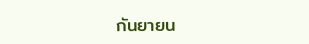กันยายน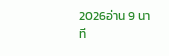2026อ่าน 9 นาที